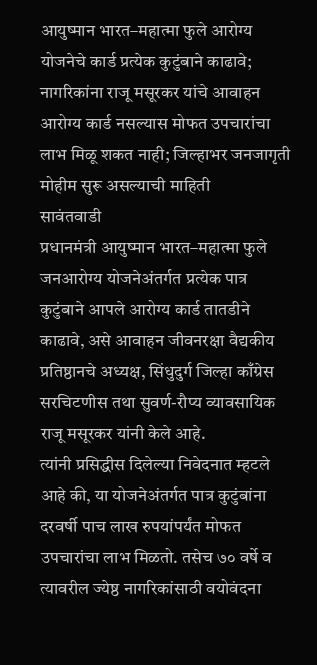आयुष्मान भारत–महात्मा फुले आरोग्य योजनेचे कार्ड प्रत्येक कुटुंबाने काढावे; नागरिकांना राजू मसूरकर यांचे आवाहन
आरोग्य कार्ड नसल्यास मोफत उपचारांचा लाभ मिळू शकत नाही; जिल्हाभर जनजागृती मोहीम सुरू असल्याची माहिती
सावंतवाडी
प्रधानमंत्री आयुष्मान भारत–महात्मा फुले जनआरोग्य योजनेअंतर्गत प्रत्येक पात्र कुटुंबाने आपले आरोग्य कार्ड तातडीने काढावे, असे आवाहन जीवनरक्षा वैद्यकीय प्रतिष्ठानचे अध्यक्ष, सिंधुदुर्ग जिल्हा काँग्रेस सरचिटणीस तथा सुवर्ण-रौप्य व्यावसायिक राजू मसूरकर यांनी केले आहे.
त्यांनी प्रसिद्धीस दिलेल्या निवेदनात म्हटले आहे की, या योजनेअंतर्गत पात्र कुटुंबांना दरवर्षी पाच लाख रुपयांपर्यंत मोफत उपचारांचा लाभ मिळतो. तसेच ७० वर्षे व त्यावरील ज्येष्ठ नागरिकांसाठी वयोवंदना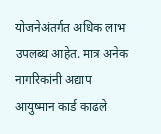योजनेअंतर्गत अधिक लाभ उपलब्ध आहेत. मात्र अनेक नागरिकांनी अद्याप आयुष्मान कार्ड काढले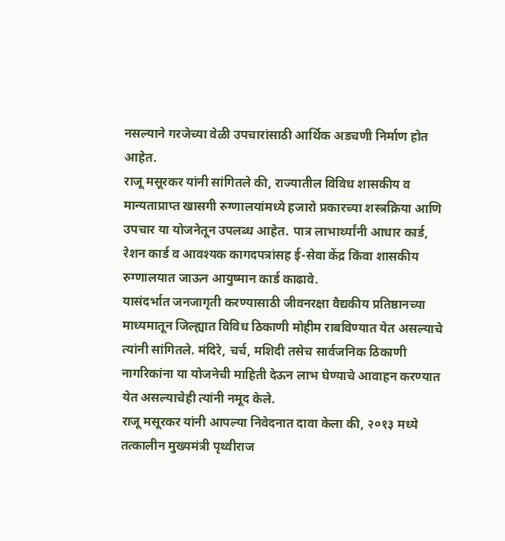नसल्याने गरजेच्या वेळी उपचारांसाठी आर्थिक अडचणी निर्माण होत आहेत.
राजू मसूरकर यांनी सांगितले की, राज्यातील विविध शासकीय व मान्यताप्राप्त खासगी रुग्णालयांमध्ये हजारो प्रकारच्या शस्त्रक्रिया आणि उपचार या योजनेतून उपलब्ध आहेत. पात्र लाभार्थ्यांनी आधार कार्ड, रेशन कार्ड व आवश्यक कागदपत्रांसह ई-सेवा केंद्र किंवा शासकीय रुग्णालयात जाऊन आयुष्मान कार्ड काढावे.
यासंदर्भात जनजागृती करण्यासाठी जीवनरक्षा वैद्यकीय प्रतिष्ठानच्या माध्यमातून जिल्ह्यात विविध ठिकाणी मोहीम राबविण्यात येत असल्याचे त्यांनी सांगितले. मंदिरे, चर्च, मशिदी तसेच सार्वजनिक ठिकाणी नागरिकांना या योजनेची माहिती देऊन लाभ घेण्याचे आवाहन करण्यात येत असल्याचेही त्यांनी नमूद केले.
राजू मसूरकर यांनी आपल्या निवेदनात दावा केला की, २०१३ मध्ये तत्कालीन मुख्यमंत्री पृथ्वीराज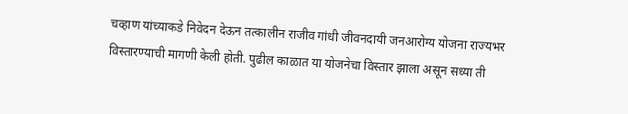चव्हाण यांच्याकडे निवेदन देऊन तत्कालीन राजीव गांधी जीवनदायी जनआरोग्य योजना राज्यभर विस्तारण्याची मागणी केली होती. पुढील काळात या योजनेचा विस्तार झाला असून सध्या ती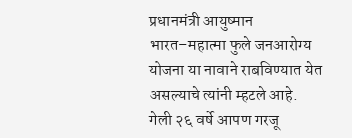प्रधानमंत्री आयुष्मान भारत–महात्मा फुले जनआरोग्य योजना या नावाने राबविण्यात येत असल्याचे त्यांनी म्हटले आहे.
गेली २६ वर्षे आपण गरजू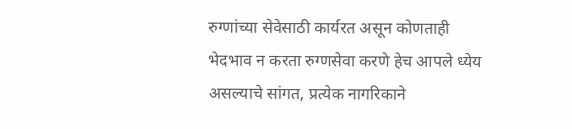रुग्णांच्या सेवेसाठी कार्यरत असून कोणताही भेदभाव न करता रुग्णसेवा करणे हेच आपले ध्येय असल्याचे सांगत, प्रत्येक नागरिकाने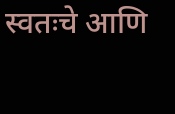स्वतःचे आणि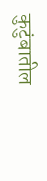कुटुंबातील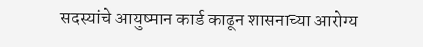सदस्यांचे आयुष्मान कार्ड काढून शासनाच्या आरोग्य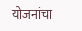योजनांचा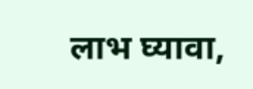लाभ घ्यावा,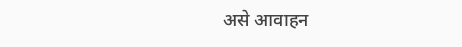असे आवाहन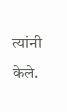त्यांनी केले.